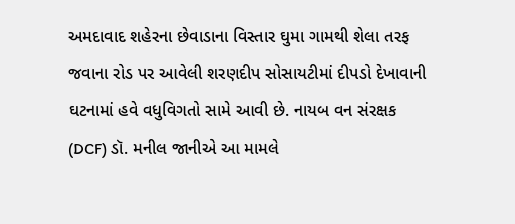અમદાવાદ શહેરના છેવાડાના વિસ્તાર ઘુમા ગામથી શેલા તરફ જવાના રોડ પર આવેલી શરણદીપ સોસાયટીમાં દીપડો દેખાવાની ઘટનામાં હવે વધુવિગતો સામે આવી છે. નાયબ વન સંરક્ષક (DCF) ડૉ. મનીલ જાનીએ આ મામલે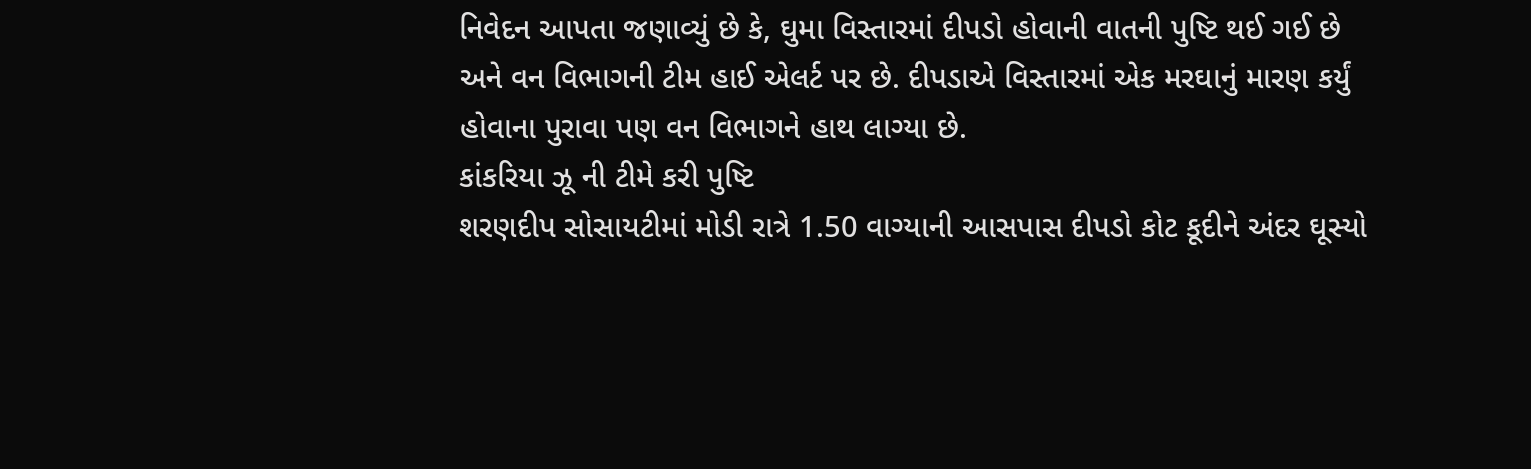નિવેદન આપતા જણાવ્યું છે કે, ઘુમા વિસ્તારમાં દીપડો હોવાની વાતની પુષ્ટિ થઈ ગઈ છે અને વન વિભાગની ટીમ હાઈ એલર્ટ પર છે. દીપડાએ વિસ્તારમાં એક મરઘાનું મારણ કર્યું હોવાના પુરાવા પણ વન વિભાગને હાથ લાગ્યા છે.
કાંકરિયા ઝૂ ની ટીમે કરી પુષ્ટિ
શરણદીપ સોસાયટીમાં મોડી રાત્રે 1.50 વાગ્યાની આસપાસ દીપડો કોટ કૂદીને અંદર ઘૂસ્યો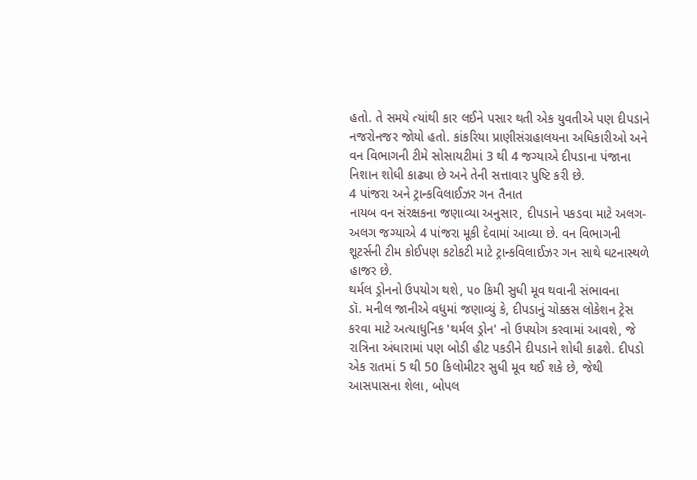હતો. તે સમયે ત્યાંથી કાર લઈને પસાર થતી એક યુવતીએ પણ દીપડાને નજરોનજર જોયો હતો. કાંકરિયા પ્રાણીસંગ્રહાલયના અધિકારીઓ અને વન વિભાગની ટીમે સોસાયટીમાં 3 થી 4 જગ્યાએ દીપડાના પંજાના નિશાન શોધી કાઢ્યા છે અને તેની સત્તાવાર પુષ્ટિ કરી છે.
4 પાંજરા અને ટ્રાન્કવિલાઈઝર ગન તૈનાત
નાયબ વન સંરક્ષકના જણાવ્યા અનુસાર, દીપડાને પકડવા માટે અલગ-અલગ જગ્યાએ 4 પાંજરા મૂકી દેવામાં આવ્યા છે. વન વિભાગની શૂટર્સની ટીમ કોઈપણ કટોકટી માટે ટ્રાન્કવિલાઈઝર ગન સાથે ઘટનાસ્થળે હાજર છે.
થર્મલ ડ્રોનનો ઉપયોગ થશે, ૫૦ કિમી સુધી મૂવ થવાની સંભાવના
ડૉ. મનીલ જાનીએ વધુમાં જણાવ્યું કે, દીપડાનું ચોક્કસ લોકેશન ટ્રેસ કરવા માટે અત્યાધુનિક 'થર્મલ ડ્રોન' નો ઉપયોગ કરવામાં આવશે, જે રાત્રિના અંધારામાં પણ બોડી હીટ પકડીને દીપડાને શોધી કાઢશે. દીપડો એક રાતમાં 5 થી 50 કિલોમીટર સુધી મૂવ થઈ શકે છે, જેથી આસપાસના શેલા, બોપલ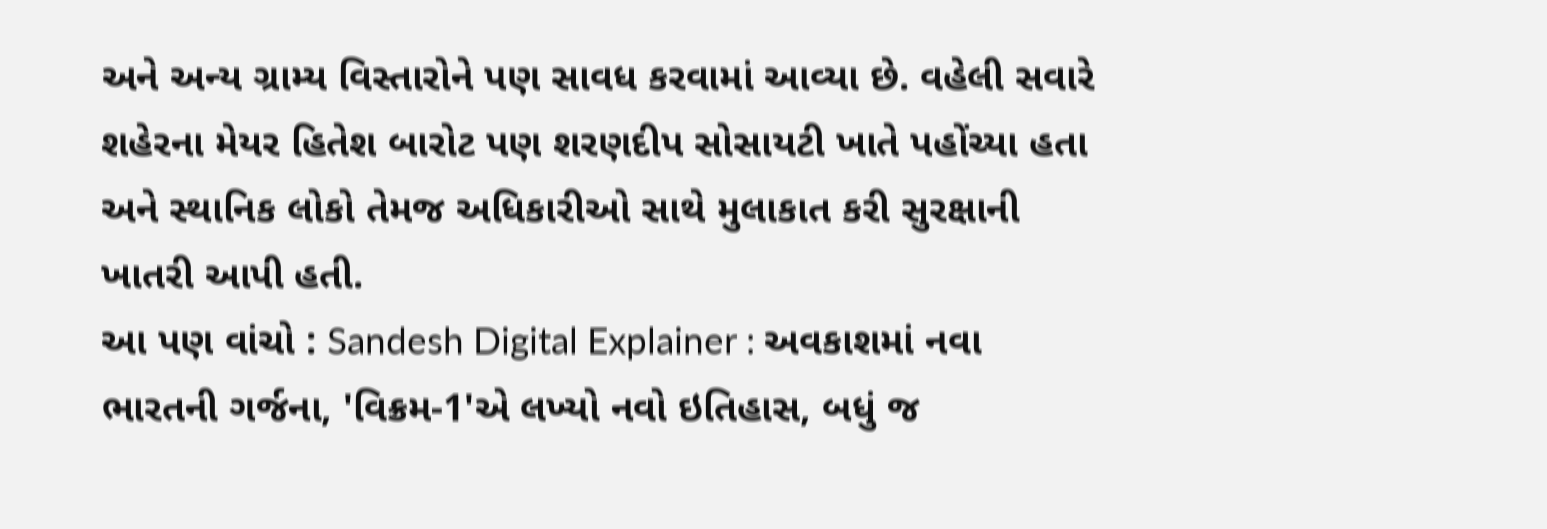અને અન્ય ગ્રામ્ય વિસ્તારોને પણ સાવધ કરવામાં આવ્યા છે. વહેલી સવારે શહેરના મેયર હિતેશ બારોટ પણ શરણદીપ સોસાયટી ખાતે પહોંચ્યા હતા અને સ્થાનિક લોકો તેમજ અધિકારીઓ સાથે મુલાકાત કરી સુરક્ષાની ખાતરી આપી હતી.
આ પણ વાંચો : Sandesh Digital Explainer : અવકાશમાં નવા ભારતની ગર્જના, 'વિક્રમ-1'એ લખ્યો નવો ઇતિહાસ, બધું જ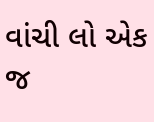વાંચી લો એક જ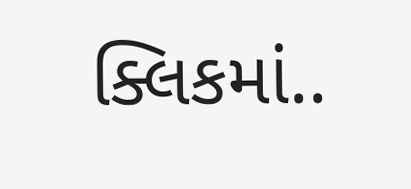ક્લિકમાં..